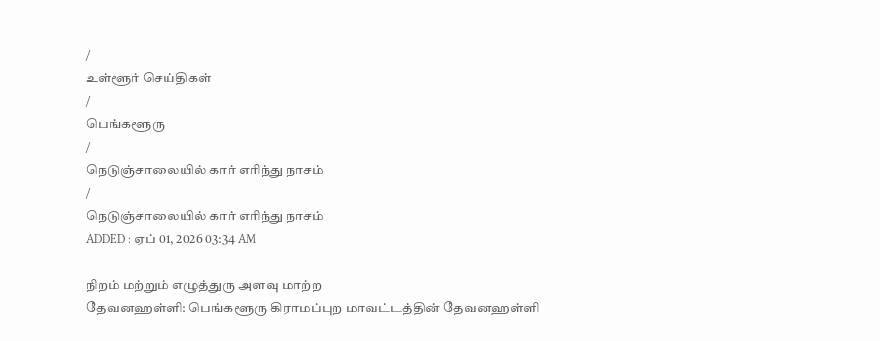/
உள்ளூர் செய்திகள்
/
பெங்களூரு
/
நெடுஞ்சாலையில் கார் எரிந்து நாசம்
/
நெடுஞ்சாலையில் கார் எரிந்து நாசம்
ADDED : ஏப் 01, 2026 03:34 AM

நிறம் மற்றும் எழுத்துரு அளவு மாற்ற
தேவனஹள்ளி: பெங்களூரு கிராமப்புற மாவட்டத்தின் தேவனஹள்ளி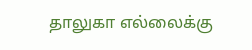தாலுகா எல்லைக்கு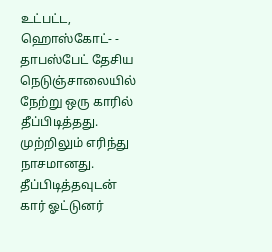உட்பட்ட, ஹொஸ்கோட்- - தாபஸ்பேட் தேசிய நெடுஞ்சாலையில் நேற்று ஒரு காரில் தீப்பிடித்தது.
முற்றிலும் எரிந்து நாசமானது. தீப்பிடித்தவுடன் கார் ஓட்டுனர்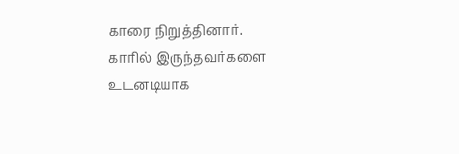காரை நிறுத்தினார்.
காரில் இருந்தவர்களை உடனடியாக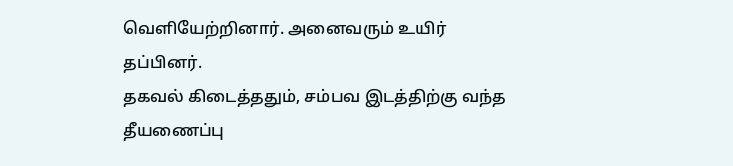வெளியேற்றினார். அனைவரும் உயிர் தப்பினர்.
தகவல் கிடைத்ததும், சம்பவ இடத்திற்கு வந்த தீயணைப்பு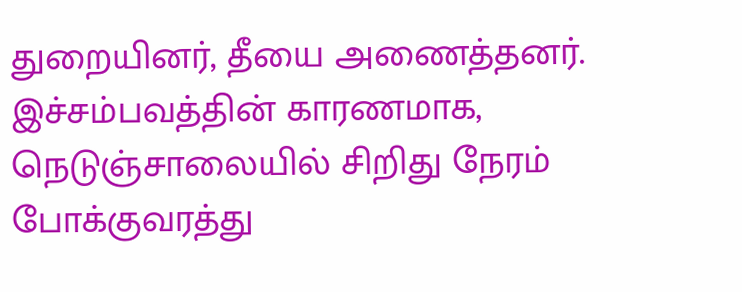துறையினர், தீயை அணைத்தனர்.
இச்சம்பவத்தின் காரணமாக, நெடுஞ்சாலையில் சிறிது நேரம் போக்குவரத்து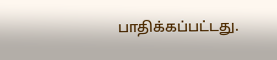பாதிக்கப்பட்டது.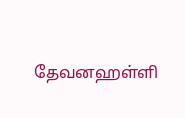தேவனஹள்ளி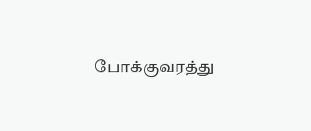போக்குவரத்து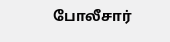போலீசார்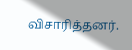விசாரித்தனர்.